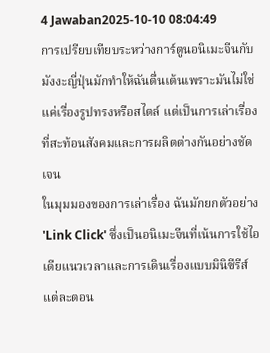4 Jawaban2025-10-10 08:04:49
การเปรียบเทียบระหว่างการ์ตูนอนิเมะจีนกับมังงะญี่ปุ่นมักทำให้ฉันตื่นเต้นเพราะมันไม่ใช่แค่เรื่องรูปทรงหรือสไตล์ แต่เป็นการเล่าเรื่องที่สะท้อนสังคมและการผลิตต่างกันอย่างชัดเจน
ในมุมมองของการเล่าเรื่อง ฉันมักยกตัวอย่าง 'Link Click' ซึ่งเป็นอนิเมะจีนที่เน้นการใช้ไอเดียแนวเวลาและการเดินเรื่องแบบมินิซีรีส์ แต่ละตอน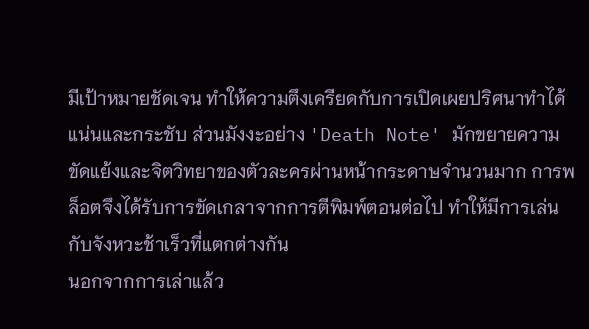มีเป้าหมายชัดเจน ทำให้ความตึงเครียดกับการเปิดเผยปริศนาทำได้แน่นและกระชับ ส่วนมังงะอย่าง 'Death Note' มักขยายความขัดแย้งและจิตวิทยาของตัวละครผ่านหน้ากระดาษจำนวนมาก การพล็อตจึงได้รับการขัดเกลาจากการตีพิมพ์ตอนต่อไป ทำให้มีการเล่นกับจังหวะช้าเร็วที่แตกต่างกัน
นอกจากการเล่าแล้ว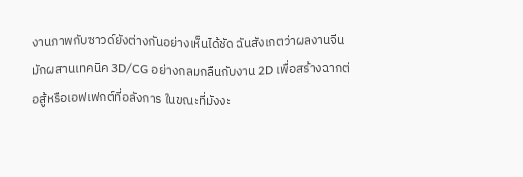งานภาพกับซาวด์ยังต่างกันอย่างเห็นได้ชัด ฉันสังเกตว่าผลงานจีนมักผสานเทคนิค 3D/CG อย่างกลมกลืนกับงาน 2D เพื่อสร้างฉากต่อสู้หรือเอฟเฟกต์ที่อลังการ ในขณะที่มังงะ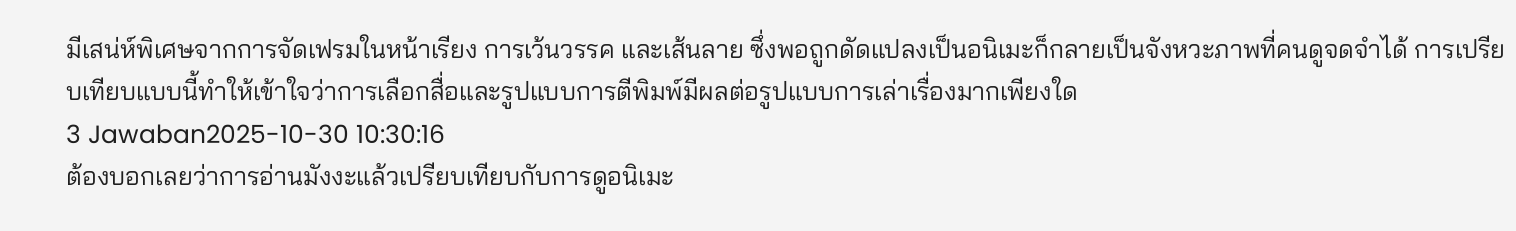มีเสน่ห์พิเศษจากการจัดเฟรมในหน้าเรียง การเว้นวรรค และเส้นลาย ซึ่งพอถูกดัดแปลงเป็นอนิเมะก็กลายเป็นจังหวะภาพที่คนดูจดจำได้ การเปรียบเทียบแบบนี้ทำให้เข้าใจว่าการเลือกสื่อและรูปแบบการตีพิมพ์มีผลต่อรูปแบบการเล่าเรื่องมากเพียงใด
3 Jawaban2025-10-30 10:30:16
ต้องบอกเลยว่าการอ่านมังงะแล้วเปรียบเทียบกับการดูอนิเมะ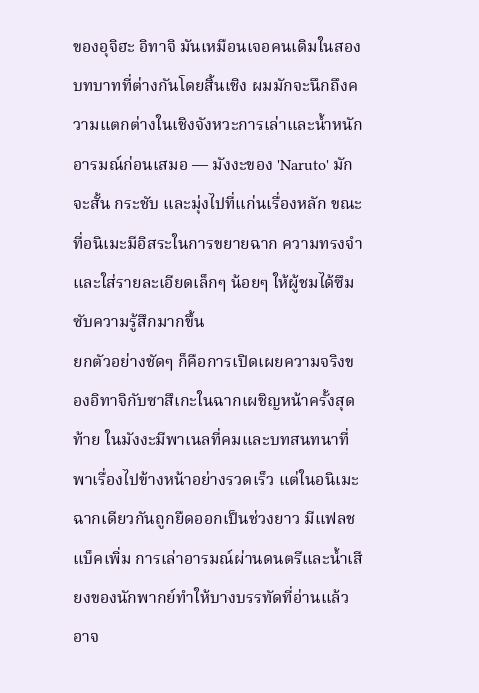ของอุจิฮะ อิทาจิ มันเหมือนเจอคนเดิมในสองบทบาทที่ต่างกันโดยสิ้นเชิง ผมมักจะนึกถึงความแตกต่างในเชิงจังหวะการเล่าและน้ำหนักอารมณ์ก่อนเสมอ — มังงะของ 'Naruto' มักจะสั้น กระชับ และมุ่งไปที่แก่นเรื่องหลัก ขณะที่อนิเมะมีอิสระในการขยายฉาก ความทรงจำ และใส่รายละเอียดเล็กๆ น้อยๆ ให้ผู้ชมได้ซึมซับความรู้สึกมากขึ้น
ยกตัวอย่างชัดๆ ก็คือการเปิดเผยความจริงของอิทาจิกับซาสึเกะในฉากเผชิญหน้าครั้งสุดท้าย ในมังงะมีพาเนลที่คมและบทสนทนาที่พาเรื่องไปข้างหน้าอย่างรวดเร็ว แต่ในอนิเมะฉากเดียวกันถูกยืดออกเป็นช่วงยาว มีแฟลชแบ็คเพิ่ม การเล่าอารมณ์ผ่านดนตรีและน้ำเสียงของนักพากย์ทำให้บางบรรทัดที่อ่านแล้วอาจ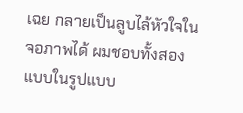เฉย กลายเป็นลูบไล้หัวใจในจอภาพได้ ผมชอบทั้งสองแบบในรูปแบบ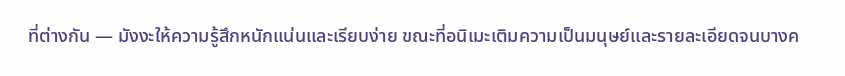ที่ต่างกัน — มังงะให้ความรู้สึกหนักแน่นและเรียบง่าย ขณะที่อนิเมะเติมความเป็นมนุษย์และรายละเอียดจนบางค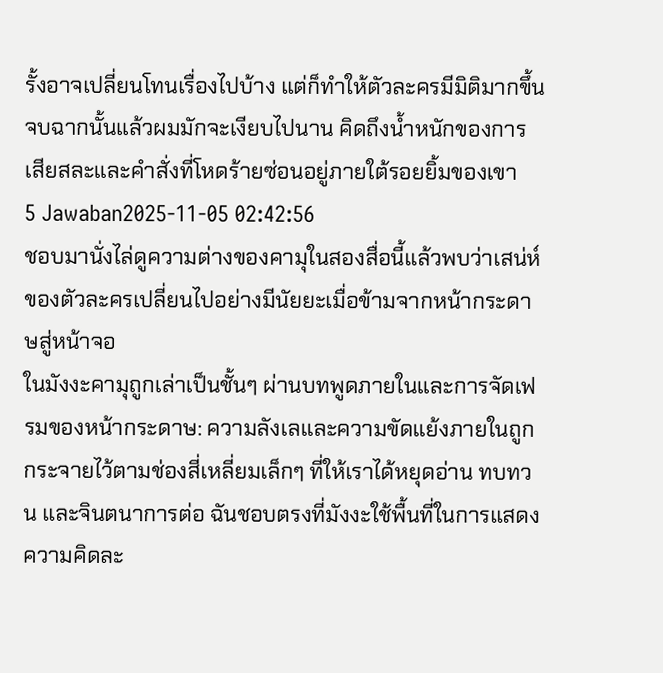รั้งอาจเปลี่ยนโทนเรื่องไปบ้าง แต่ก็ทำให้ตัวละครมีมิติมากขึ้น จบฉากนั้นแล้วผมมักจะเงียบไปนาน คิดถึงน้ำหนักของการเสียสละและคำสั่งที่โหดร้ายซ่อนอยู่ภายใต้รอยยิ้มของเขา
5 Jawaban2025-11-05 02:42:56
ชอบมานั่งไล่ดูความต่างของคามุในสองสื่อนี้แล้วพบว่าเสน่ห์ของตัวละครเปลี่ยนไปอย่างมีนัยยะเมื่อข้ามจากหน้ากระดาษสู่หน้าจอ
ในมังงะคามุถูกเล่าเป็นชั้นๆ ผ่านบทพูดภายในและการจัดเฟรมของหน้ากระดาษ: ความลังเลและความขัดแย้งภายในถูกกระจายไว้ตามช่องสี่เหลี่ยมเล็กๆ ที่ให้เราได้หยุดอ่าน ทบทวน และจินตนาการต่อ ฉันชอบตรงที่มังงะใช้พื้นที่ในการแสดงความคิดละ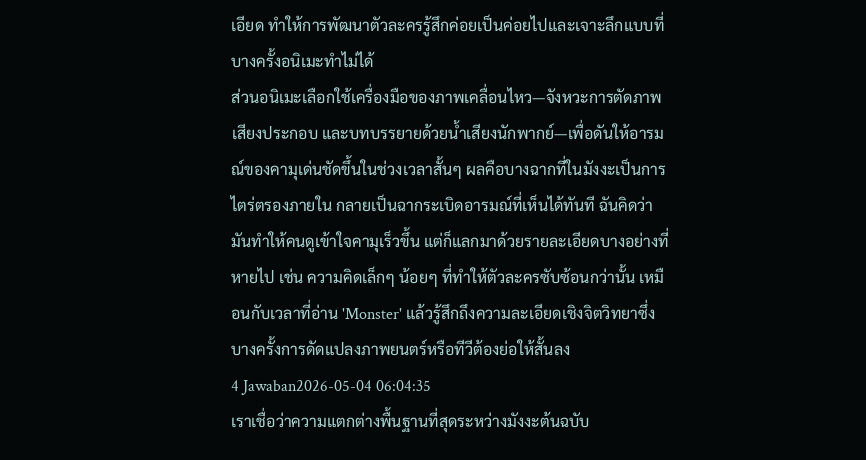เอียด ทำให้การพัฒนาตัวละครรู้สึกค่อยเป็นค่อยไปและเจาะลึกแบบที่บางครั้งอนิเมะทำไม่ได้
ส่วนอนิเมะเลือกใช้เครื่องมือของภาพเคลื่อนไหว—จังหวะการตัดภาพ เสียงประกอบ และบทบรรยายด้วยน้ำเสียงนักพากย์—เพื่อดันให้อารมณ์ของคามุเด่นชัดขึ้นในช่วงเวลาสั้นๆ ผลคือบางฉากที่ในมังงะเป็นการไตร่ตรองภายใน กลายเป็นฉากระเบิดอารมณ์ที่เห็นได้ทันที ฉันคิดว่ามันทำให้คนดูเข้าใจคามุเร็วขึ้น แต่ก็แลกมาด้วยรายละเอียดบางอย่างที่หายไป เช่น ความคิดเล็กๆ น้อยๆ ที่ทำให้ตัวละครซับซ้อนกว่านั้น เหมือนกับเวลาที่อ่าน 'Monster' แล้วรู้สึกถึงความละเอียดเชิงจิตวิทยาซึ่งบางครั้งการดัดแปลงภาพยนตร์หรือทีวีต้องย่อให้สั้นลง
4 Jawaban2026-05-04 06:04:35
เราเชื่อว่าความแตกต่างพื้นฐานที่สุดระหว่างมังงะต้นฉบับ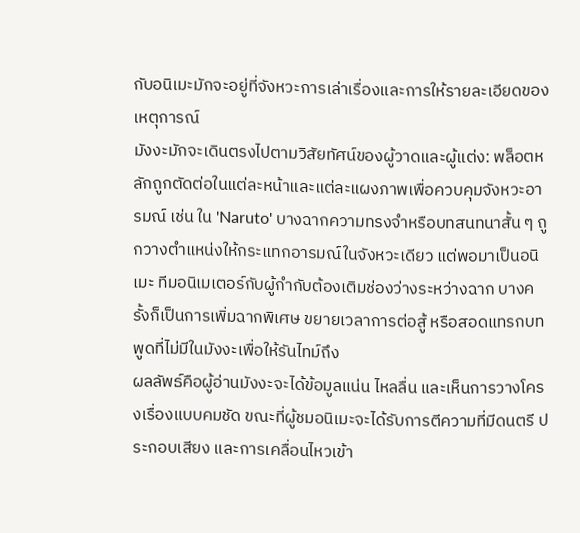กับอนิเมะมักจะอยู่ที่จังหวะการเล่าเรื่องและการให้รายละเอียดของเหตุการณ์
มังงะมักจะเดินตรงไปตามวิสัยทัศน์ของผู้วาดและผู้แต่ง: พล็อตหลักถูกตัดต่อในแต่ละหน้าและแต่ละแผงภาพเพื่อควบคุมจังหวะอารมณ์ เช่น ใน 'Naruto' บางฉากความทรงจำหรือบทสนทนาสั้น ๆ ถูกวางตำแหน่งให้กระแทกอารมณ์ในจังหวะเดียว แต่พอมาเป็นอนิเมะ ทีมอนิเมเตอร์กับผู้กำกับต้องเติมช่องว่างระหว่างฉาก บางครั้งก็เป็นการเพิ่มฉากพิเศษ ขยายเวลาการต่อสู้ หรือสอดแทรกบทพูดที่ไม่มีในมังงะเพื่อให้รันไทม์ถึง
ผลลัพธ์คือผู้อ่านมังงะจะได้ข้อมูลแน่น ไหลลื่น และเห็นการวางโครงเรื่องแบบคมชัด ขณะที่ผู้ชมอนิเมะจะได้รับการตีความที่มีดนตรี ประกอบเสียง และการเคลื่อนไหวเข้า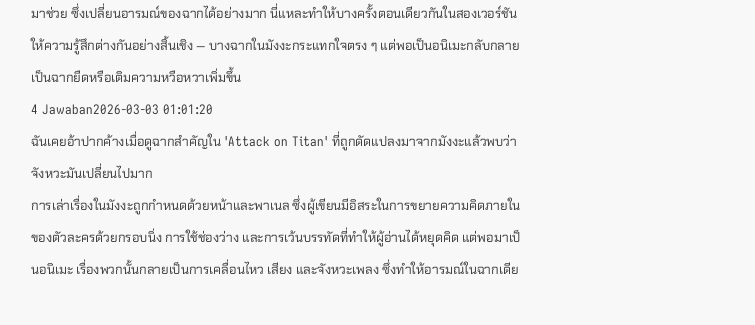มาช่วย ซึ่งเปลี่ยนอารมณ์ของฉากได้อย่างมาก นี่แหละทำให้บางครั้งตอนเดียวกันในสองเวอร์ชันให้ความรู้สึกต่างกันอย่างสิ้นเชิง — บางฉากในมังงะกระแทกใจตรง ๆ แต่พอเป็นอนิเมะกลับกลายเป็นฉากยืดหรือเติมความหวือหวาเพิ่มขึ้น
4 Jawaban2026-03-03 01:01:20
ฉันเคยอ้าปากค้างเมื่อดูฉากสำคัญใน 'Attack on Titan' ที่ถูกดัดแปลงมาจากมังงะแล้วพบว่าจังหวะมันเปลี่ยนไปมาก
การเล่าเรื่องในมังงะถูกกำหนดด้วยหน้าและพาเนล ซึ่งผู้เขียนมีอิสระในการขยายความคิดภายในของตัวละครด้วยกรอบนิ่ง การใช้ช่องว่าง และการเว้นบรรทัดที่ทำให้ผู้อ่านได้หยุดคิด แต่พอมาเป็นอนิเมะ เรื่องพวกนั้นกลายเป็นการเคลื่อนไหว เสียง และจังหวะเพลง ซึ่งทำให้อารมณ์ในฉากเดีย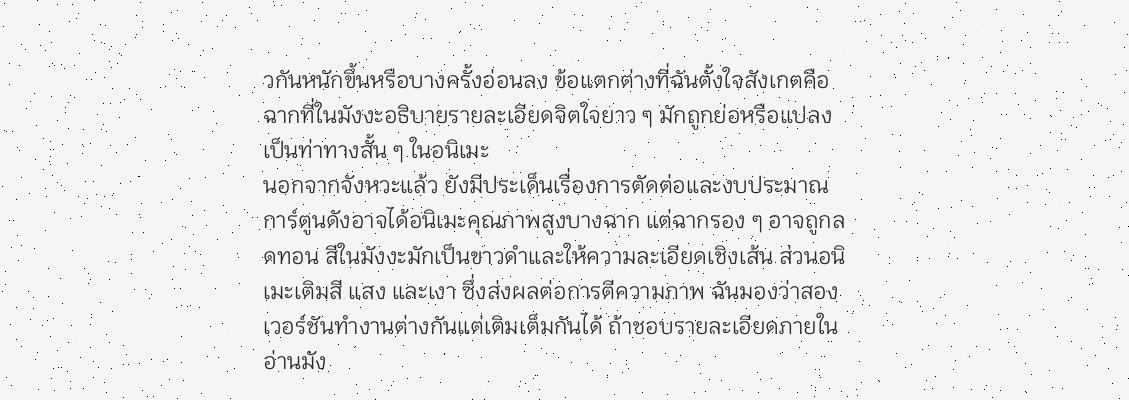วกันหนักขึ้นหรือบางครั้งอ่อนลง ข้อแตกต่างที่ฉันตั้งใจสังเกตคือฉากที่ในมังงะอธิบายรายละเอียดจิตใจยาว ๆ มักถูกย่อหรือแปลงเป็นท่าทางสั้น ๆ ในอนิเมะ
นอกจากจังหวะแล้ว ยังมีประเด็นเรื่องการตัดต่อและงบประมาณ การ์ตูนดังอาจได้อนิเมะคุณภาพสูงบางฉาก แต่ฉากรอง ๆ อาจถูกลดทอน สีในมังงะมักเป็นขาวดำและให้ความละเอียดเชิงเส้น ส่วนอนิเมะเติมสี แสง และเงา ซึ่งส่งผลต่อการตีความภาพ ฉันมองว่าสองเวอร์ชันทำงานต่างกันแต่เติมเต็มกันได้ ถ้าชอบรายละเอียดภายในอ่านมัง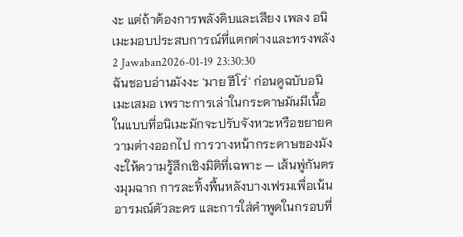งะ แต่ถ้าต้องการพลังดิบและเสียง เพลง อนิเมะมอบประสบการณ์ที่แตกต่างและทรงพลัง
2 Jawaban2026-01-19 23:30:30
ฉันชอบอ่านมังงะ 'มาย ฮีโร่' ก่อนดูฉบับอนิเมะเสมอ เพราะการเล่าในกระดาษมันมีเนื้อในแบบที่อนิเมะมักจะปรับจังหวะหรือขยายความต่างออกไป การวางหน้ากระดาษของมังงะให้ความรู้สึกเชิงมิติที่เฉพาะ — เส้นพู่กันตรงมุมฉาก การละทิ้งพื้นหลังบางเฟรมเพื่อเน้นอารมณ์ตัวละคร และการใส่คำพูดในกรอบที่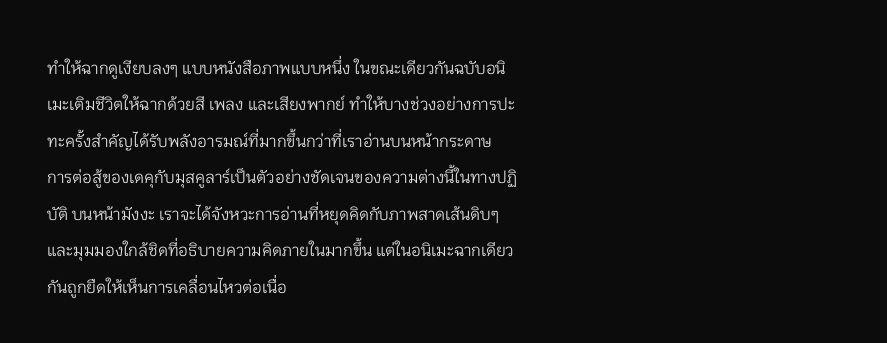ทำให้ฉากดูเงียบลงๆ แบบหนังสือภาพแบบหนึ่ง ในขณะเดียวกันฉบับอนิเมะเติมชีวิตให้ฉากด้วยสี เพลง และเสียงพากย์ ทำให้บางช่วงอย่างการปะทะครั้งสำคัญได้รับพลังอารมณ์ที่มากขึ้นกว่าที่เราอ่านบนหน้ากระดาษ
การต่อสู้ของเดคุกับมุสคูลาร์เป็นตัวอย่างชัดเจนของความต่างนี้ในทางปฏิบัติ บนหน้ามังงะ เราจะได้จังหวะการอ่านที่หยุดคิดกับภาพสาดเส้นดิบๆ และมุมมองใกล้ชิดที่อธิบายความคิดภายในมากขึ้น แต่ในอนิเมะฉากเดียวกันถูกยืดให้เห็นการเคลื่อนไหวต่อเนื่อ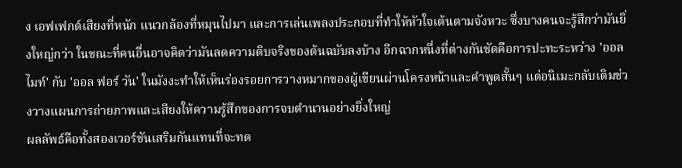ง เอฟเฟกต์เสียงที่หนัก แนวกล้องที่หมุนไปมา และการเล่นเพลงประกอบที่ทำให้หัวใจเต้นตามจังหวะ ซึ่งบางคนจะรู้สึกว่ามันยิ่งใหญ่กว่า ในขณะที่คนอื่นอาจคิดว่ามันลดความดิบจริงของต้นฉบับลงบ้าง อีกฉากหนึ่งที่ต่างกันชัดคือการปะทะระหว่าง 'ออลไมท์' กับ 'ออล ฟอร์ วัน' ในมังงะทำให้เห็นร่องรอยการวางหมากของผู้เขียนผ่านโครงหน้าและคำพูดสั้นๆ แต่อนิเมะกลับเติมช่วงวางแผนการถ่ายภาพและเสียงให้ความรู้สึกของการจบตำนานอย่างยิ่งใหญ่
ผลลัพธ์คือทั้งสองเวอร์ชันเสริมกันแทนที่จะทด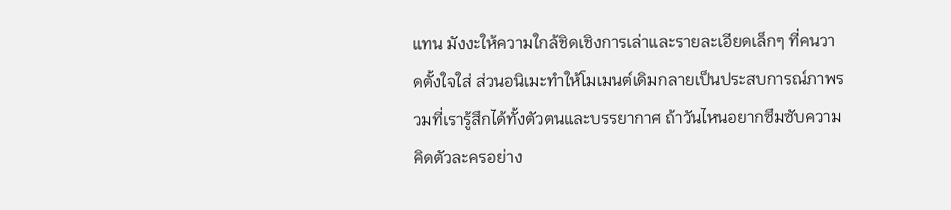แทน มังงะให้ความใกล้ชิดเชิงการเล่าและรายละเอียดเล็กๆ ที่คนวาดตั้งใจใส่ ส่วนอนิเมะทำให้โมเมนต์เดิมกลายเป็นประสบการณ์ภาพรวมที่เรารู้สึกได้ทั้งตัวตนและบรรยากาศ ถ้าวันไหนอยากซึมซับความคิดตัวละครอย่าง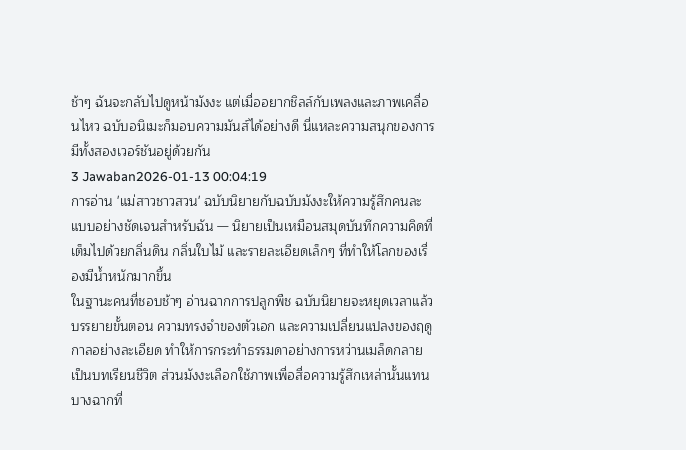ช้าๆ ฉันจะกลับไปดูหน้ามังงะ แต่เมื่ออยากชิลล์กับเพลงและภาพเคลื่อนไหว ฉบับอนิเมะก็มอบความมันส์ได้อย่างดี นี่แหละความสนุกของการมีทั้งสองเวอร์ชันอยู่ด้วยกัน
3 Jawaban2026-01-13 00:04:19
การอ่าน 'แม่สาวชาวสวน' ฉบับนิยายกับฉบับมังงะให้ความรู้สึกคนละแบบอย่างชัดเจนสำหรับฉัน — นิยายเป็นเหมือนสมุดบันทึกความคิดที่เต็มไปด้วยกลิ่นดิน กลิ่นใบไม้ และรายละเอียดเล็กๆ ที่ทำให้โลกของเรื่องมีน้ำหนักมากขึ้น
ในฐานะคนที่ชอบช้าๆ อ่านฉากการปลูกพืช ฉบับนิยายจะหยุดเวลาแล้วบรรยายขั้นตอน ความทรงจำของตัวเอก และความเปลี่ยนแปลงของฤดูกาลอย่างละเอียด ทำให้การกระทำธรรมดาอย่างการหว่านเมล็ดกลายเป็นบทเรียนชีวิต ส่วนมังงะเลือกใช้ภาพเพื่อสื่อความรู้สึกเหล่านั้นแทน บางฉากที่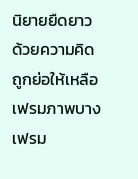นิยายยืดยาวด้วยความคิดถูกย่อให้เหลือเฟรมภาพบางเฟรม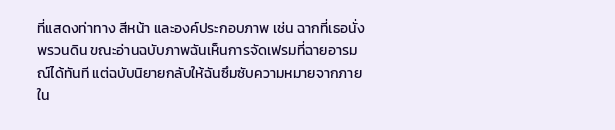ที่แสดงท่าทาง สีหน้า และองค์ประกอบภาพ เช่น ฉากที่เธอนั่งพรวนดิน ขณะอ่านฉบับภาพฉันเห็นการจัดเฟรมที่ฉายอารมณ์ได้ทันที แต่ฉบับนิยายกลับให้ฉันซึมซับความหมายจากภายใน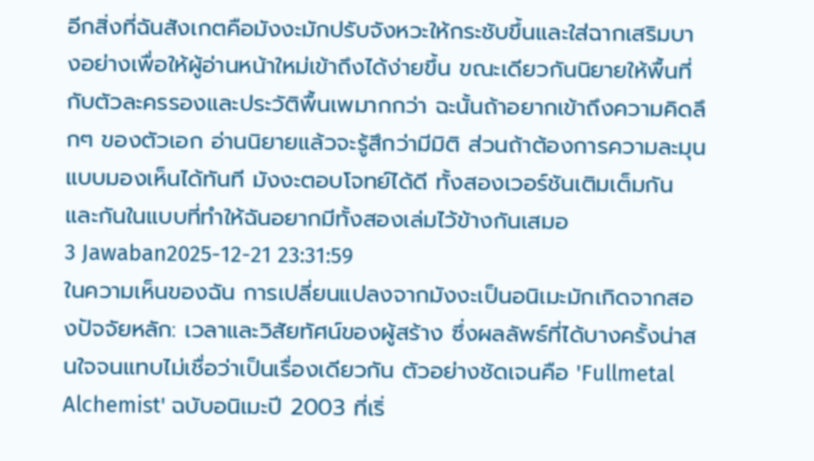อีกสิ่งที่ฉันสังเกตคือมังงะมักปรับจังหวะให้กระชับขึ้นและใส่ฉากเสริมบางอย่างเพื่อให้ผู้อ่านหน้าใหม่เข้าถึงได้ง่ายขึ้น ขณะเดียวกันนิยายให้พื้นที่กับตัวละครรองและประวัติพื้นเพมากกว่า ฉะนั้นถ้าอยากเข้าถึงความคิดลึกๆ ของตัวเอก อ่านนิยายแล้วจะรู้สึกว่ามีมิติ ส่วนถ้าต้องการความละมุนแบบมองเห็นได้ทันที มังงะตอบโจทย์ได้ดี ทั้งสองเวอร์ชันเติมเต็มกันและกันในแบบที่ทำให้ฉันอยากมีทั้งสองเล่มไว้ข้างกันเสมอ
3 Jawaban2025-12-21 23:31:59
ในความเห็นของฉัน การเปลี่ยนแปลงจากมังงะเป็นอนิเมะมักเกิดจากสองปัจจัยหลัก: เวลาและวิสัยทัศน์ของผู้สร้าง ซึ่งผลลัพธ์ที่ได้บางครั้งน่าสนใจจนแทบไม่เชื่อว่าเป็นเรื่องเดียวกัน ตัวอย่างชัดเจนคือ 'Fullmetal Alchemist' ฉบับอนิเมะปี 2003 ที่เริ่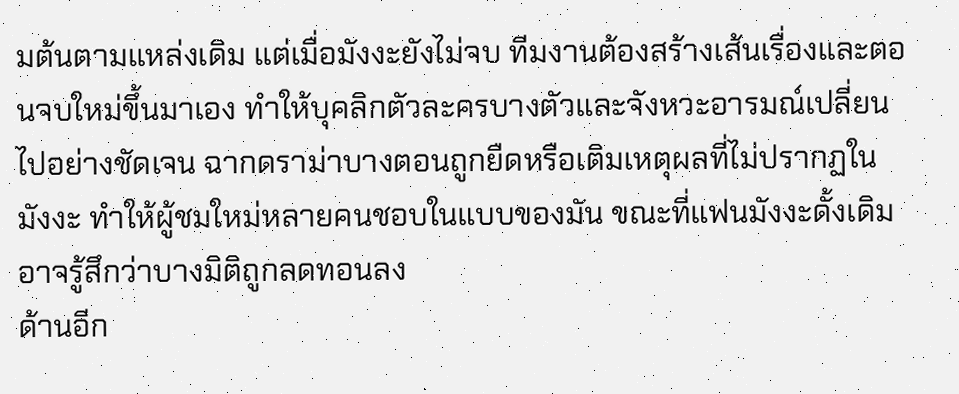มต้นตามแหล่งเดิม แต่เมื่อมังงะยังไม่จบ ทีมงานต้องสร้างเส้นเรื่องและตอนจบใหม่ขึ้นมาเอง ทำให้บุคลิกตัวละครบางตัวและจังหวะอารมณ์เปลี่ยนไปอย่างชัดเจน ฉากดราม่าบางตอนถูกยืดหรือเติมเหตุผลที่ไม่ปรากฏในมังงะ ทำให้ผู้ชมใหม่หลายคนชอบในแบบของมัน ขณะที่แฟนมังงะดั้งเดิมอาจรู้สึกว่าบางมิติถูกลดทอนลง
ด้านอีก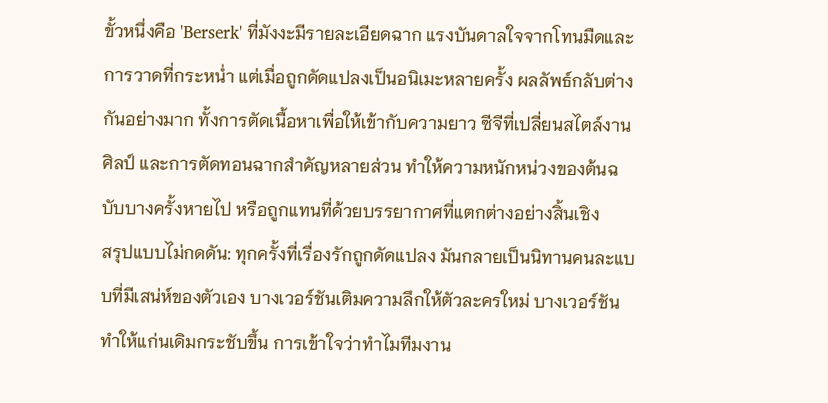ขั้วหนึ่งคือ 'Berserk' ที่มังงะมีรายละเอียดฉาก แรงบันดาลใจจากโทนมืดและการวาดที่กระหน่ำ แต่เมื่อถูกดัดแปลงเป็นอนิเมะหลายครั้ง ผลลัพธ์กลับต่างกันอย่างมาก ทั้งการตัดเนื้อหาเพื่อให้เข้ากับความยาว ซีจีที่เปลี่ยนสไตล์งานศิลป์ และการตัดทอนฉากสำคัญหลายส่วน ทำให้ความหนักหน่วงของต้นฉบับบางครั้งหายไป หรือถูกแทนที่ด้วยบรรยากาศที่แตกต่างอย่างสิ้นเชิง
สรุปแบบไม่กดดัน: ทุกครั้งที่เรื่องรักถูกดัดแปลง มันกลายเป็นนิทานคนละแบบที่มีเสน่ห์ของตัวเอง บางเวอร์ชันเติมความลึกให้ตัวละครใหม่ บางเวอร์ชันทำให้แก่นเดิมกระชับขึ้น การเข้าใจว่าทำไมทีมงาน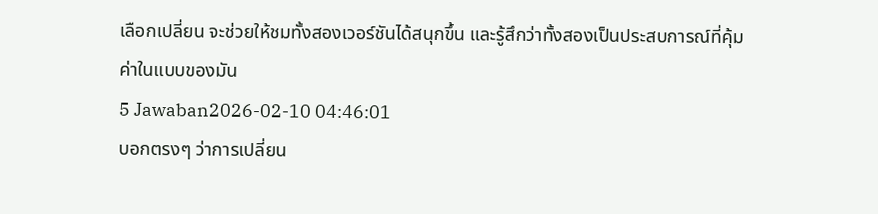เลือกเปลี่ยน จะช่วยให้ชมทั้งสองเวอร์ชันได้สนุกขึ้น และรู้สึกว่าทั้งสองเป็นประสบการณ์ที่คุ้มค่าในแบบของมัน
5 Jawaban2026-02-10 04:46:01
บอกตรงๆ ว่าการเปลี่ยน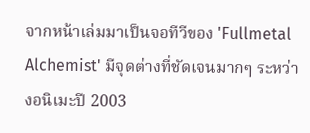จากหน้าเล่มมาเป็นจอทีวีของ 'Fullmetal Alchemist' มีจุดต่างที่ชัดเจนมากๆ ระหว่างอนิเมะปี 2003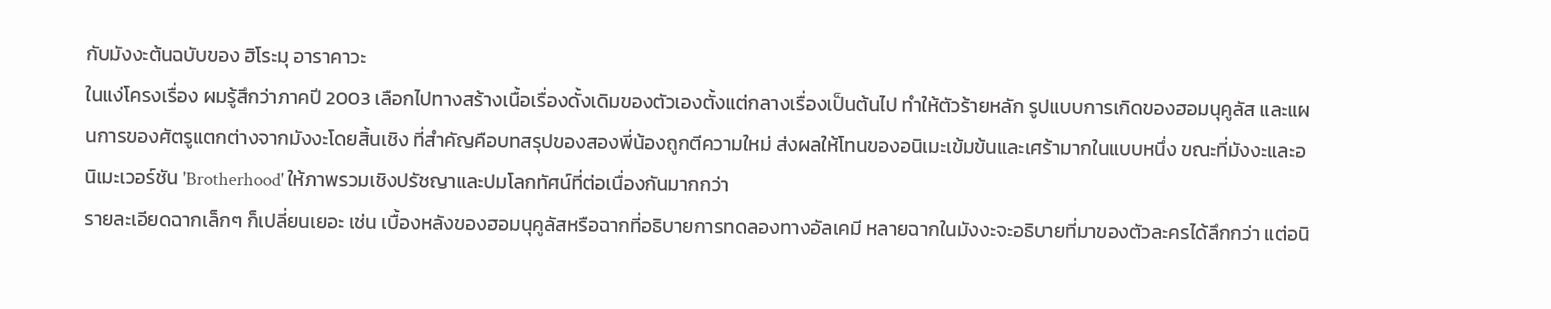กับมังงะต้นฉบับของ ฮิโระมุ อาราคาวะ
ในแง่โครงเรื่อง ผมรู้สึกว่าภาคปี 2003 เลือกไปทางสร้างเนื้อเรื่องดั้งเดิมของตัวเองตั้งแต่กลางเรื่องเป็นต้นไป ทำให้ตัวร้ายหลัก รูปแบบการเกิดของฮอมนุคูลัส และแผนการของศัตรูแตกต่างจากมังงะโดยสิ้นเชิง ที่สำคัญคือบทสรุปของสองพี่น้องถูกตีความใหม่ ส่งผลให้โทนของอนิเมะเข้มข้นและเศร้ามากในแบบหนึ่ง ขณะที่มังงะและอนิเมะเวอร์ชัน 'Brotherhood' ให้ภาพรวมเชิงปรัชญาและปมโลกทัศน์ที่ต่อเนื่องกันมากกว่า
รายละเอียดฉากเล็กๆ ก็เปลี่ยนเยอะ เช่น เบื้องหลังของฮอมนุคูลัสหรือฉากที่อธิบายการทดลองทางอัลเคมี หลายฉากในมังงะจะอธิบายที่มาของตัวละครได้ลึกกว่า แต่อนิ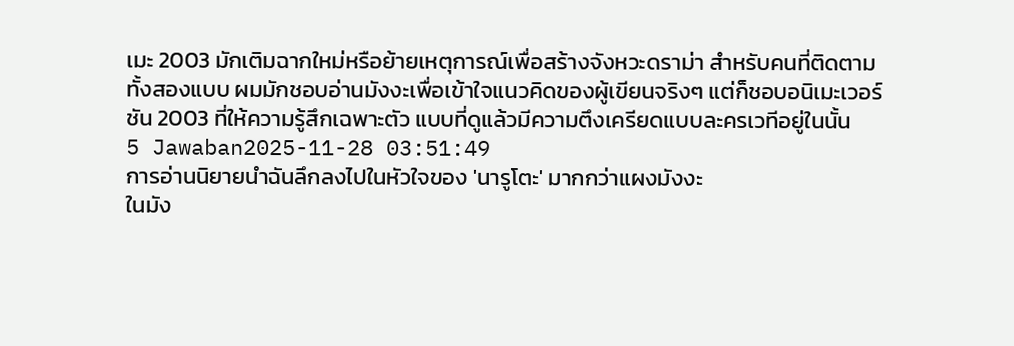เมะ 2003 มักเติมฉากใหม่หรือย้ายเหตุการณ์เพื่อสร้างจังหวะดราม่า สำหรับคนที่ติดตามทั้งสองแบบ ผมมักชอบอ่านมังงะเพื่อเข้าใจแนวคิดของผู้เขียนจริงๆ แต่ก็ชอบอนิเมะเวอร์ชัน 2003 ที่ให้ความรู้สึกเฉพาะตัว แบบที่ดูแล้วมีความตึงเครียดแบบละครเวทีอยู่ในนั้น
5 Jawaban2025-11-28 03:51:49
การอ่านนิยายนำฉันลึกลงไปในหัวใจของ 'นารูโตะ' มากกว่าแผงมังงะ
ในมัง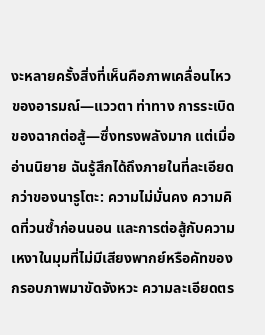งะหลายครั้งสิ่งที่เห็นคือภาพเคลื่อนไหวของอารมณ์—แววตา ท่าทาง การระเบิดของฉากต่อสู้—ซึ่งทรงพลังมาก แต่เมื่ออ่านนิยาย ฉันรู้สึกได้ถึงภายในที่ละเอียดกว่าของนารูโตะ: ความไม่มั่นคง ความคิดที่วนซ้ำก่อนนอน และการต่อสู้กับความเหงาในมุมที่ไม่มีเสียงพากย์หรือคัทของกรอบภาพมาขัดจังหวะ ความละเอียดตร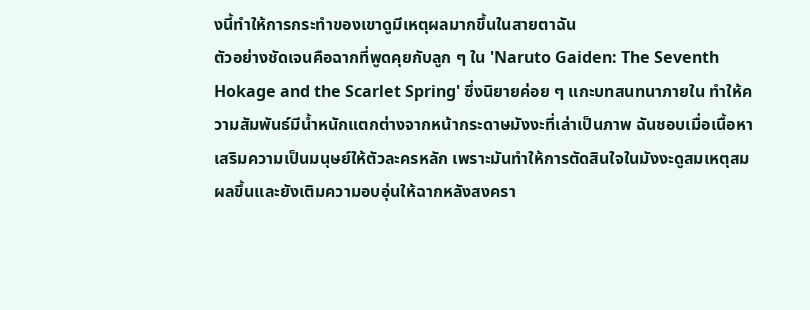งนี้ทำให้การกระทำของเขาดูมีเหตุผลมากขึ้นในสายตาฉัน
ตัวอย่างชัดเจนคือฉากที่พูดคุยกับลูก ๆ ใน 'Naruto Gaiden: The Seventh Hokage and the Scarlet Spring' ซึ่งนิยายค่อย ๆ แกะบทสนทนาภายใน ทำให้ความสัมพันธ์มีน้ำหนักแตกต่างจากหน้ากระดาษมังงะที่เล่าเป็นภาพ ฉันชอบเมื่อเนื้อหาเสริมความเป็นมนุษย์ให้ตัวละครหลัก เพราะมันทำให้การตัดสินใจในมังงะดูสมเหตุสมผลขึ้นและยังเติมความอบอุ่นให้ฉากหลังสงครา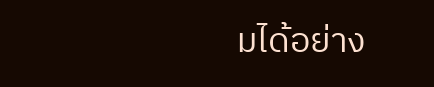มได้อย่าง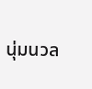นุ่มนวล